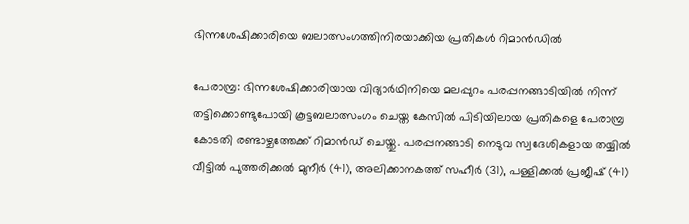ഭിന്നശേഷിക്കാരിയെ ബലാത്സംഗത്തിനിരയാക്കിയ പ്രതികള്‍ റിമാന്‍ഡില്‍

പേരാമ്പ്ര: ഭിന്നശേഷിക്കാരിയായ വിദ്യാര്‍ഥിനിയെ മലപ്പുറം പരപ്പനങ്ങാടിയില്‍ നിന്ന് തട്ടിക്കൊണ്ടുപോയി കൂട്ടബലാത്സംഗം ചെയ്ത കേസില്‍ പിടിയിലായ പ്രതികളെ പേരാമ്പ്ര കോടതി രണ്ടാഴ്ചത്തേക്ക് റിമാന്‍ഡ് ചെയ്തു. പരപ്പനങ്ങാടി നെടുവ സ്വദേശികളായ തയ്യില്‍ വീട്ടില്‍ പുത്തരിക്കല്‍ മുനീര്‍ (41), അലിക്കാനകത്ത് സഹീര്‍ (31), പള്ളിക്കല്‍ പ്രജീഷ് (41)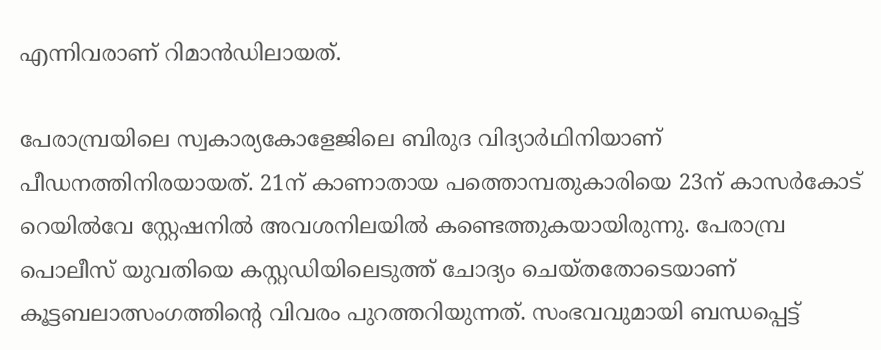എന്നിവരാണ് റിമാന്‍ഡിലായത്.

പേരാമ്പ്രയിലെ സ്വകാര്യകോളേജിലെ ബിരുദ വിദ്യാര്‍ഥിനിയാണ് പീഡനത്തിനിരയായത്. 21ന് കാണാതായ പത്തൊമ്പതുകാരിയെ 23ന് കാസര്‍കോട് റെയില്‍വേ സ്റ്റേഷനില്‍ അവശനിലയില്‍ കണ്ടെത്തുകയായിരുന്നു. പേരാമ്പ്ര പൊലീസ് യുവതിയെ കസ്റ്റഡിയിലെടുത്ത് ചോദ്യം ചെയ്തതോടെയാണ് കൂട്ടബലാത്സംഗത്തിന്റെ വിവരം പുറത്തറിയുന്നത്. സംഭവവുമായി ബന്ധപ്പെട്ട്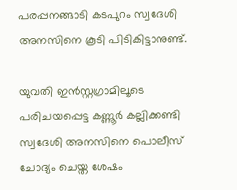പരപ്പനങ്ങാടി കടപുറം സ്വദേശി അനസിനെ കൂടി പിടികിട്ടാനുണ്ട്.

യുവതി ഇന്‍സ്റ്റഗ്രാമിലൂടെ പരിചയപ്പെട്ട കണ്ണൂര്‍ കല്ലിക്കണ്ടി സ്വദേശി അനസിനെ പൊലീസ് ചോദ്യം ചെയ്ത ശേഷം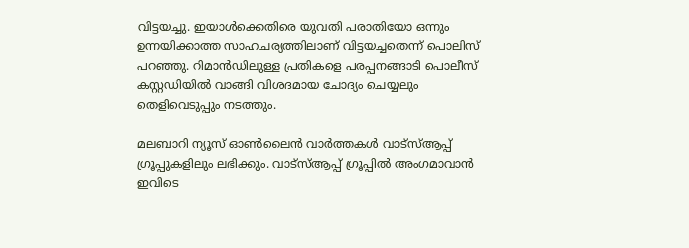വിട്ടയച്ചു. ഇയാള്‍ക്കെതിരെ യുവതി പരാതിയോ ഒന്നും ഉന്നയിക്കാത്ത സാഹചര്യത്തിലാണ് വിട്ടയച്ചതെന്ന് പൊലിസ് പറഞ്ഞു. റിമാന്‍ഡിലുള്ള പ്രതികളെ പരപ്പനങ്ങാടി പൊലീസ് കസ്റ്റഡിയില്‍ വാങ്ങി വിശദമായ ചോദ്യം ചെയ്യലും തെളിവെടുപ്പും നടത്തും.

മലബാറി ന്യൂസ് ഓണ്‍ലൈന്‍ വാര്‍ത്തകള്‍ വാട്‌സ്ആപ്പ് ഗ്രൂപ്പുകളിലും ലഭിക്കും. വാട്‌സ്ആപ്പ് ഗ്രൂപ്പില്‍ അംഗമാവാന്‍ ഇവിടെ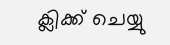ക്ലിക്ക് ചെയ്യു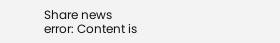Share news
error: Content is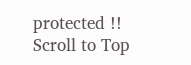protected !!
Scroll to Top